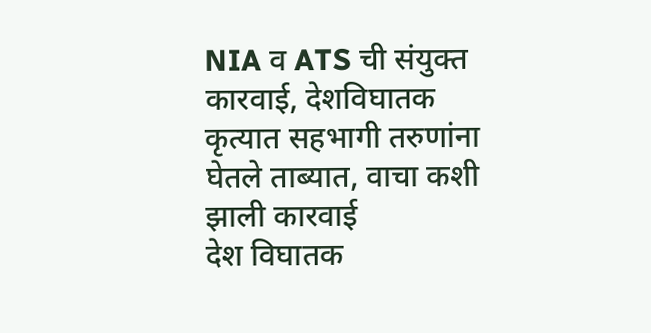NIA व ATS ची संयुक्त कारवाई, देशविघातक कृत्यात सहभागी तरुणांना घेतले ताब्यात, वाचा कशी झाली कारवाई
देश विघातक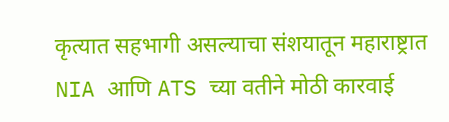कृत्यात सहभागी असल्याचा संशयातून महाराष्ट्रात NIA आणि ATS च्या वतीने मोठी कारवाई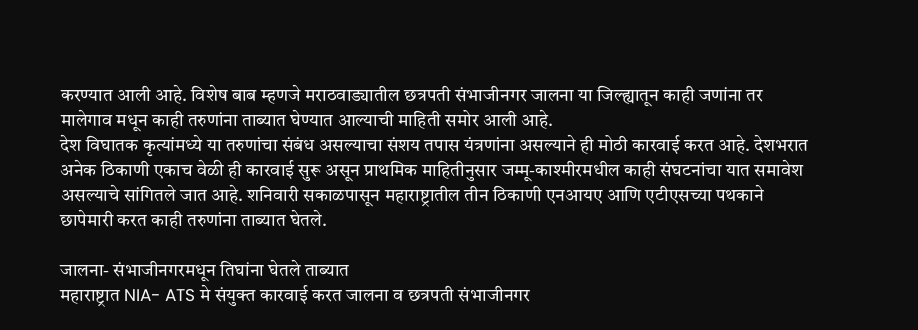करण्यात आली आहे. विशेष बाब म्हणजे मराठवाड्यातील छत्रपती संभाजीनगर जालना या जिल्ह्यातून काही जणांना तर मालेगाव मधून काही तरुणांना ताब्यात घेण्यात आल्याची माहिती समोर आली आहे.
देश विघातक कृत्यांमध्ये या तरुणांचा संबंध असल्याचा संशय तपास यंत्रणांना असल्याने ही मोठी कारवाई करत आहे. देशभरात अनेक ठिकाणी एकाच वेळी ही कारवाई सुरू असून प्राथमिक माहितीनुसार जम्मू-काश्मीरमधील काही संघटनांचा यात समावेश असल्याचे सांगितले जात आहे. शनिवारी सकाळपासून महाराष्ट्रातील तीन ठिकाणी एनआयए आणि एटीएसच्या पथकाने छापेमारी करत काही तरुणांना ताब्यात घेतले.

जालना- संभाजीनगरमधून तिघांना घेतले ताब्यात
महाराष्ट्रात NIA- ATS मे संयुक्त कारवाई करत जालना व छत्रपती संभाजीनगर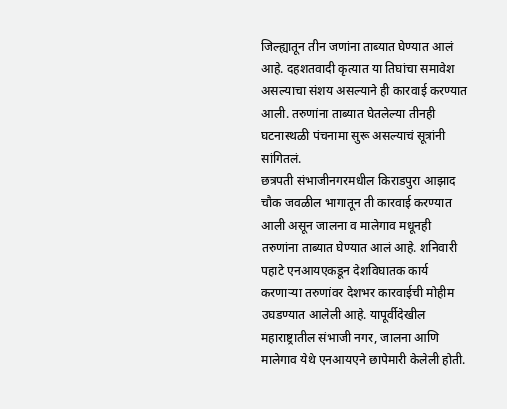जिल्ह्यातून तीन जणांना ताब्यात घेण्यात आलं आहे. दहशतवादी कृत्यात या तिघांचा समावेश असल्याचा संशय असल्याने ही कारवाई करण्यात आली. तरुणांना ताब्यात घेतलेल्या तीनही घटनास्थळी पंचनामा सुरू असल्याचं सूत्रांनी सांगितलं.
छत्रपती संभाजीनगरमधील किराडपुरा आझाद चौक जवळील भागातून ती कारवाई करण्यात आली असून जालना व मालेगाव मधूनही तरुणांना ताब्यात घेण्यात आलं आहे. शनिवारी पहाटे एनआयएकडून देशविघातक कार्य करणाऱ्या तरुणांवर देशभर कारवाईची मोहीम उघडण्यात आलेली आहे. यापूर्वीदेखील महाराष्ट्रातील संभाजी नगर, जालना आणि मालेगाव येथे एनआयएने छापेमारी केलेली होती.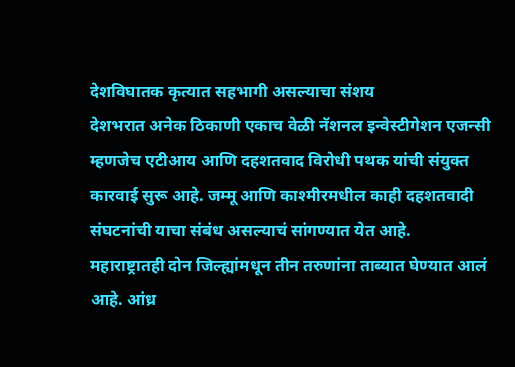देशविघातक कृत्यात सहभागी असल्याचा संशय
देशभरात अनेक ठिकाणी एकाच वेळी नॅशनल इन्वेस्टीगेशन एजन्सी म्हणजेच एटीआय आणि दहशतवाद विरोधी पथक यांची संयुक्त कारवाई सुरू आहे. जम्मू आणि काश्मीरमधील काही दहशतवादी संघटनांची याचा संबंध असल्याचं सांगण्यात येत आहे.
महाराष्ट्रातही दोन जिल्ह्यांमधून तीन तरुणांना ताब्यात घेण्यात आलं आहे. आंध्र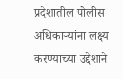प्रदेशातील पोलीस अधिकाऱ्यांना लक्ष्य करण्याच्या उद्देशाने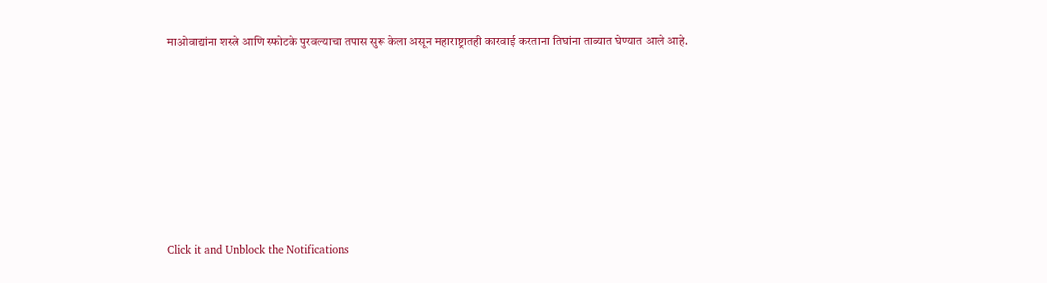माओवाद्यांना शस्त्रे आणि स्फोटके पुरवल्याचा तपास सुरू केला असून महाराष्ट्रातही कारवाई करताना तिघांना ताब्यात घेण्यात आले आहे.












Click it and Unblock the Notifications